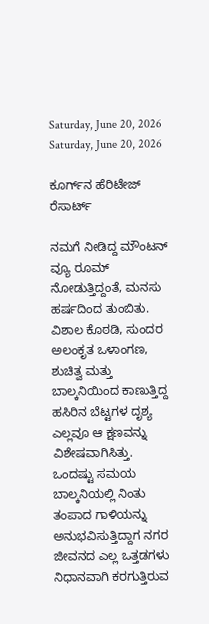Saturday, June 20, 2026
Saturday, June 20, 2026

ಕೂರ್ಗ್‌ನ ಹೆರಿಟೇಜ್‌ ರೆಸಾರ್ಟ್‌

ನಮಗೆ ನೀಡಿದ್ದ ಮೌಂಟನ್ ವ್ಯೂ ರೂಮ್‌ ನೋಡುತ್ತಿದ್ದಂತೆ, ಮನಸು ಹರ್ಷದಿಂದ ತುಂಬಿತು. ವಿಶಾಲ ಕೊಠಡಿ, ಸುಂದರ ಅಲಂಕೃತ ಒಳಾಂಗಣ, ಶುಚಿತ್ವ ಮತ್ತು ಬಾಲ್ಕನಿಯಿಂದ ಕಾಣುತ್ತಿದ್ದ ಹಸಿರಿನ ಬೆಟ್ಟಗಳ ದೃಶ್ಯ ಎಲ್ಲವೂ ಆ ಕ್ಷಣವನ್ನು ವಿಶೇಷವಾಗಿಸಿತ್ತು. ಒಂದಷ್ಟು ಸಮಯ ಬಾಲ್ಕನಿಯಲ್ಲಿ ನಿಂತು ತಂಪಾದ ಗಾಳಿಯನ್ನು ಅನುಭವಿಸುತ್ತಿದ್ದಾಗ ನಗರ ಜೀವನದ ಎಲ್ಲ ಒತ್ತಡಗಳು ನಿಧಾನವಾಗಿ ಕರಗುತ್ತಿರುವ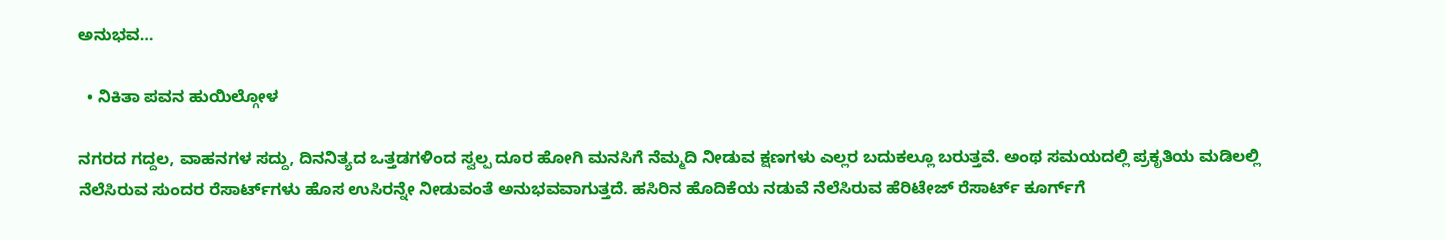ಅನುಭವ…

  • ನಿಕಿತಾ ಪವನ ಹುಯಿಲ್ಗೋಳ

ನಗರದ ಗದ್ದಲ, ವಾಹನಗಳ ಸದ್ದು, ದಿನನಿತ್ಯದ ಒತ್ತಡಗಳಿಂದ ಸ್ವಲ್ಪ ದೂರ ಹೋಗಿ ಮನಸಿಗೆ ನೆಮ್ಮದಿ ನೀಡುವ ಕ್ಷಣಗಳು ಎಲ್ಲರ ಬದುಕಲ್ಲೂ ಬರುತ್ತವೆ. ಅಂಥ ಸಮಯದಲ್ಲಿ ಪ್ರಕೃತಿಯ ಮಡಿಲಲ್ಲಿ ನೆಲೆಸಿರುವ ಸುಂದರ ರೆಸಾರ್ಟ್‌ಗಳು ಹೊಸ ಉಸಿರನ್ನೇ ನೀಡುವಂತೆ ಅನುಭವವಾಗುತ್ತದೆ. ಹಸಿರಿನ ಹೊದಿಕೆಯ ನಡುವೆ ನೆಲೆಸಿರುವ ಹೆರಿಟೇಜ್ ರೆಸಾರ್ಟ್‌ ಕೂರ್ಗ್‌ಗೆ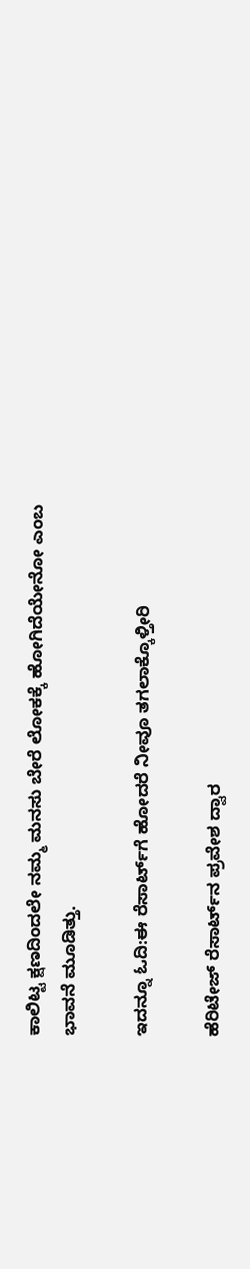ಕಾಲಿಟ್ಟ ಕ್ಷಣದಿಂದಲೇ ನಮ್ಮ ಮನಸು ಬೇರೆ ಲೋಕಕ್ಕೆ ಹೋಗಿದೆಯೇನೋ ಎಂಬ ಭಾವನೆ ಮೂಡಿತ್ತು.

ಇದನ್ನೂ ಓದಿ:ಈ ರೆಸಾರ್ಟ್‌ಗೆ ಹೋದರೆ ನೀವೂ ತಗಲಾಕ್ಕೊಳ್ತೀರಿ

ಹೆರಿಟೇಜ್‌ ರೆಸಾರ್ಟ್‌ನ ಪ್ರವೇಶ ದ್ವಾರ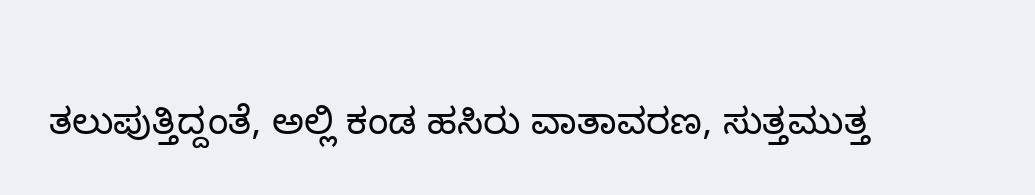ತಲುಪುತ್ತಿದ್ದಂತೆ, ಅಲ್ಲಿ ಕಂಡ ಹಸಿರು ವಾತಾವರಣ, ಸುತ್ತಮುತ್ತ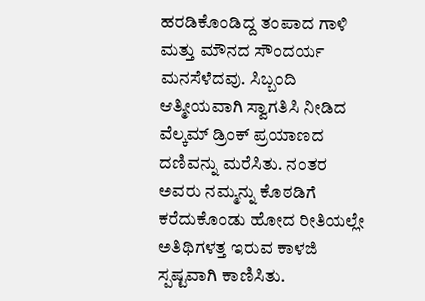ಹರಡಿಕೊಂಡಿದ್ದ ತಂಪಾದ ಗಾಳಿ ಮತ್ತು ಮೌನದ ಸೌಂದರ್ಯ ಮನಸೆಳೆದವು. ಸಿಬ್ಬಂದಿ ಆತ್ಮೀಯವಾಗಿ ಸ್ವಾಗತಿಸಿ ನೀಡಿದ ವೆಲ್ಕಮ್ ಡ್ರಿಂಕ್ ಪ್ರಯಾಣದ ದಣಿವನ್ನು ಮರೆಸಿತು. ನಂತರ ಅವರು ನಮ್ಮನ್ನು ಕೊಠಡಿಗೆ ಕರೆದುಕೊಂಡು ಹೋದ ರೀತಿಯಲ್ಲೇ ಅತಿಥಿಗಳತ್ತ ಇರುವ ಕಾಳಜಿ ಸ್ಪಷ್ಟವಾಗಿ ಕಾಣಿಸಿತು.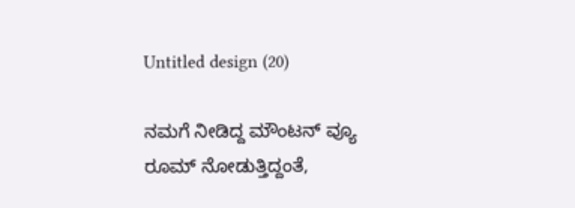Untitled design (20)

ನಮಗೆ ನೀಡಿದ್ದ ಮೌಂಟನ್ ವ್ಯೂ ರೂಮ್‌ ನೋಡುತ್ತಿದ್ದಂತೆ,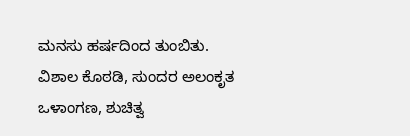ಮನಸು ಹರ್ಷದಿಂದ ತುಂಬಿತು. ವಿಶಾಲ ಕೊಠಡಿ, ಸುಂದರ ಅಲಂಕೃತ ಒಳಾಂಗಣ, ಶುಚಿತ್ವ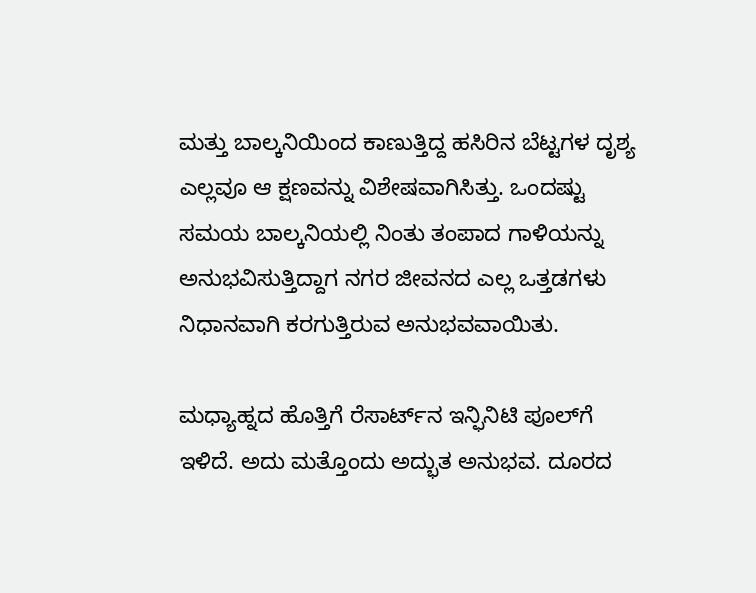ಮತ್ತು ಬಾಲ್ಕನಿಯಿಂದ ಕಾಣುತ್ತಿದ್ದ ಹಸಿರಿನ ಬೆಟ್ಟಗಳ ದೃಶ್ಯ ಎಲ್ಲವೂ ಆ ಕ್ಷಣವನ್ನು ವಿಶೇಷವಾಗಿಸಿತ್ತು. ಒಂದಷ್ಟು ಸಮಯ ಬಾಲ್ಕನಿಯಲ್ಲಿ ನಿಂತು ತಂಪಾದ ಗಾಳಿಯನ್ನು ಅನುಭವಿಸುತ್ತಿದ್ದಾಗ ನಗರ ಜೀವನದ ಎಲ್ಲ ಒತ್ತಡಗಳು ನಿಧಾನವಾಗಿ ಕರಗುತ್ತಿರುವ ಅನುಭವವಾಯಿತು.

ಮಧ್ಯಾಹ್ನದ ಹೊತ್ತಿಗೆ ರೆಸಾರ್ಟ್‌ನ ಇನ್ಫಿನಿಟಿ ಪೂಲ್‌ಗೆ ಇಳಿದೆ. ಅದು ಮತ್ತೊಂದು ಅದ್ಭುತ ಅನುಭವ. ದೂರದ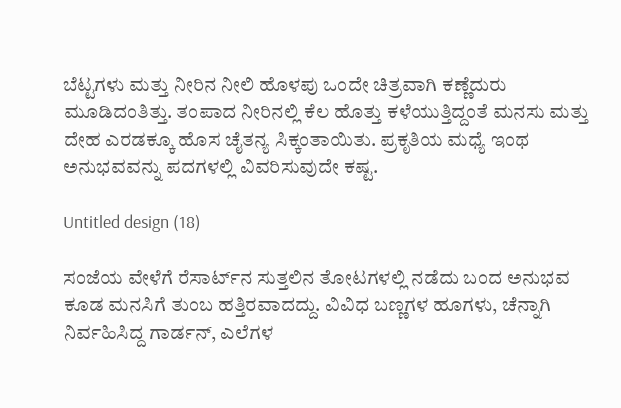ಬೆಟ್ಟಗಳು ಮತ್ತು ನೀರಿನ ನೀಲಿ ಹೊಳಪು ಒಂದೇ ಚಿತ್ರವಾಗಿ ಕಣ್ಣೆದುರು ಮೂಡಿದಂತಿತ್ತು. ತಂಪಾದ ನೀರಿನಲ್ಲಿ ಕೆಲ ಹೊತ್ತು ಕಳೆಯುತ್ತಿದ್ದಂತೆ ಮನಸು ಮತ್ತು ದೇಹ ಎರಡಕ್ಕೂ ಹೊಸ ಚೈತನ್ಯ ಸಿಕ್ಕಂತಾಯಿತು. ಪ್ರಕೃತಿಯ ಮಧ್ಯೆ ಇಂಥ ಅನುಭವವನ್ನು ಪದಗಳಲ್ಲಿ ವಿವರಿಸುವುದೇ ಕಷ್ಟ.

Untitled design (18)

ಸಂಜೆಯ ವೇಳೆಗೆ ರೆಸಾರ್ಟ್‌ನ ಸುತ್ತಲಿನ ತೋಟಗಳಲ್ಲಿ ನಡೆದು ಬಂದ ಅನುಭವ ಕೂಡ ಮನಸಿಗೆ ತುಂಬ ಹತ್ತಿರವಾದದ್ದು. ವಿವಿಧ ಬಣ್ಣಗಳ ಹೂಗಳು, ಚೆನ್ನಾಗಿ ನಿರ್ವಹಿಸಿದ್ದ ಗಾರ್ಡನ್‌, ಎಲೆಗಳ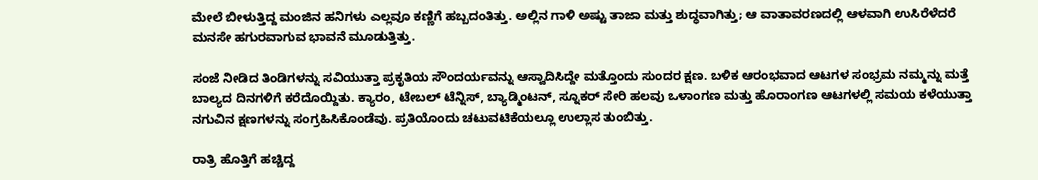ಮೇಲೆ ಬೀಳುತ್ತಿದ್ದ ಮಂಜಿನ ಹನಿಗಳು ಎಲ್ಲವೂ ಕಣ್ಣಿಗೆ ಹಬ್ಬದಂತಿತ್ತು. ಅಲ್ಲಿನ ಗಾಳಿ ಅಷ್ಟು ತಾಜಾ ಮತ್ತು ಶುದ್ಧವಾಗಿತ್ತು; ಆ ವಾತಾವರಣದಲ್ಲಿ ಆಳವಾಗಿ ಉಸಿರೆಳೆದರೆ ಮನಸೇ ಹಗುರವಾಗುವ ಭಾವನೆ ಮೂಡುತ್ತಿತ್ತು.

ಸಂಜೆ ನೀಡಿದ ತಿಂಡಿಗಳನ್ನು ಸವಿಯುತ್ತಾ ಪ್ರಕೃತಿಯ ಸೌಂದರ್ಯವನ್ನು ಆಸ್ವಾದಿಸಿದ್ದೇ ಮತ್ತೊಂದು ಸುಂದರ ಕ್ಷಣ. ಬಳಿಕ ಆರಂಭವಾದ ಆಟಗಳ ಸಂಭ್ರಮ ನಮ್ಮನ್ನು ಮತ್ತೆ ಬಾಲ್ಯದ ದಿನಗಳಿಗೆ ಕರೆದೊಯ್ದಿತು. ಕ್ಯಾರಂ, ಟೇಬಲ್ ಟೆನ್ನಿಸ್, ಬ್ಯಾಡ್ಮಿಂಟನ್, ಸ್ನೂಕರ್‌ ಸೇರಿ ಹಲವು ಒಳಾಂಗಣ ಮತ್ತು ಹೊರಾಂಗಣ ಆಟಗಳಲ್ಲಿ ಸಮಯ ಕಳೆಯುತ್ತಾ ನಗುವಿನ ಕ್ಷಣಗಳನ್ನು ಸಂಗ್ರಹಿಸಿಕೊಂಡೆವು. ಪ್ರತಿಯೊಂದು ಚಟುವಟಿಕೆಯಲ್ಲೂ ಉಲ್ಲಾಸ ತುಂಬಿತ್ತು.

ರಾತ್ರಿ ಹೊತ್ತಿಗೆ ಹಚ್ಚಿದ್ದ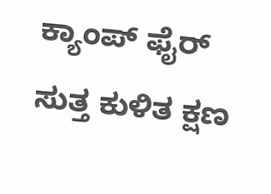ಕ್ಯಾಂಪ್‌ ಫೈರ್ ಸುತ್ತ ಕುಳಿತ ಕ್ಷಣ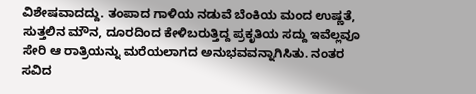ವಿಶೇಷವಾದದ್ದು. ತಂಪಾದ ಗಾಳಿಯ ನಡುವೆ ಬೆಂಕಿಯ ಮಂದ ಉಷ್ಣತೆ, ಸುತ್ತಲಿನ ಮೌನ, ದೂರದಿಂದ ಕೇಳಿಬರುತ್ತಿದ್ದ ಪ್ರಕೃತಿಯ ಸದ್ದು ಇವೆಲ್ಲವೂ ಸೇರಿ ಆ ರಾತ್ರಿಯನ್ನು ಮರೆಯಲಾಗದ ಅನುಭವವನ್ನಾಗಿಸಿತು. ನಂತರ ಸವಿದ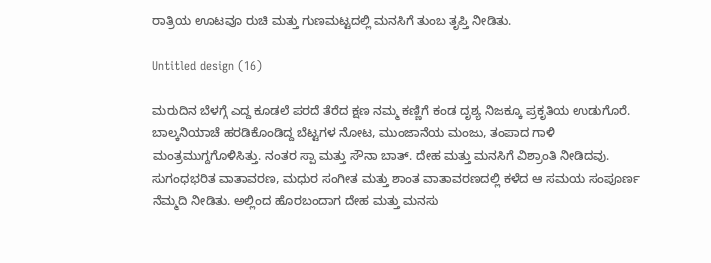ರಾತ್ರಿಯ ಊಟವೂ ರುಚಿ ಮತ್ತು ಗುಣಮಟ್ಟದಲ್ಲಿ ಮನಸಿಗೆ ತುಂಬ ತೃಪ್ತಿ ನೀಡಿತು.

Untitled design (16)

ಮರುದಿನ ಬೆಳಗ್ಗೆ ಎದ್ದ ಕೂಡಲೆ ಪರದೆ ತೆರೆದ ಕ್ಷಣ ನಮ್ಮ ಕಣ್ಣಿಗೆ ಕಂಡ ದೃಶ್ಯ ನಿಜಕ್ಕೂ ಪ್ರಕೃತಿಯ ಉಡುಗೊರೆ. ಬಾಲ್ಕನಿಯಾಚೆ ಹರಡಿಕೊಂಡಿದ್ದ ಬೆಟ್ಟಗಳ ನೋಟ, ಮುಂಜಾನೆಯ ಮಂಜು, ತಂಪಾದ ಗಾಳಿ ಮಂತ್ರಮುಗ್ದಗೊಳಿಸಿತ್ತು. ನಂತರ ಸ್ಪಾ ಮತ್ತು ಸೌನಾ ಬಾತ್‌. ದೇಹ ಮತ್ತು ಮನಸಿಗೆ ವಿಶ್ರಾಂತಿ ನೀಡಿದವು. ಸುಗಂಧಭರಿತ ವಾತಾವರಣ, ಮಧುರ ಸಂಗೀತ ಮತ್ತು ಶಾಂತ ವಾತಾವರಣದಲ್ಲಿ ಕಳೆದ ಆ ಸಮಯ ಸಂಪೂರ್ಣ ನೆಮ್ಮದಿ ನೀಡಿತು. ಅಲ್ಲಿಂದ ಹೊರಬಂದಾಗ ದೇಹ ಮತ್ತು ಮನಸು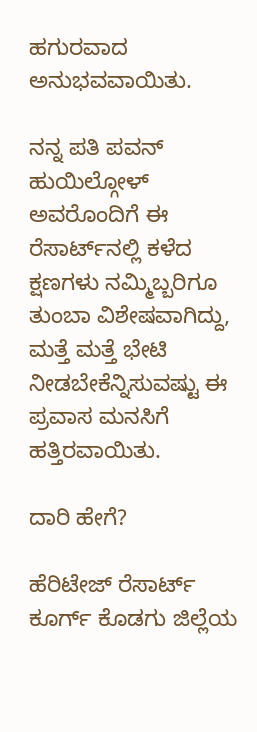ಹಗುರವಾದ ಅನುಭವವಾಯಿತು.

ನನ್ನ ಪತಿ ಪವನ್ ಹುಯಿಲ್ಗೋಳ್ ಅವರೊಂದಿಗೆ ಈ ರೆಸಾರ್ಟ್‌ನಲ್ಲಿ ಕಳೆದ ಕ್ಷಣಗಳು ನಮ್ಮಿಬ್ಬರಿಗೂ ತುಂಬಾ ವಿಶೇಷವಾಗಿದ್ದು, ಮತ್ತೆ ಮತ್ತೆ ಭೇಟಿ ನೀಡಬೇಕೆನ್ನಿಸುವಷ್ಟು ಈ ಪ್ರವಾಸ ಮನಸಿಗೆ ಹತ್ತಿರವಾಯಿತು.

ದಾರಿ ಹೇಗೆ?

ಹೆರಿಟೇಜ್‌ ರೆಸಾರ್ಟ್‌ ಕೂರ್ಗ್‌ ಕೊಡಗು ಜಿಲ್ಲೆಯ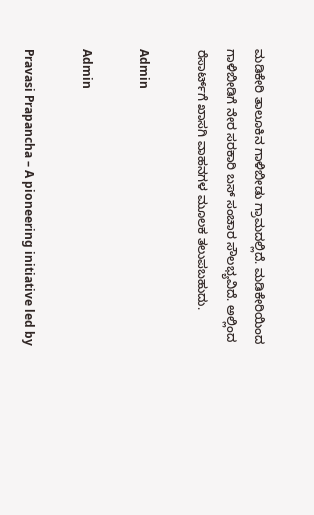ಮಡಿಕೇರಿ ತಾಲೂಕಿನ ಗಾಳಿಬೀಡು ಗ್ರಾಮದಲ್ಲಿದೆ. ಮಡಿಕೇರಿಯಿಂದ ಗಾಳಿಬೀಡಿಗೆ ನೇರ ಸರಕಾರಿ ಬಸ್‌ ಸಂಚಾರ ಸೌಲಭ್ಯವಿದೆ. ಅಲ್ಲಿಂದ ರೆಸಾರ್ಟ್‌ಗೆ ಖಾಸಗಿ ವಾಹನಗಳ ಮೂಲಕ ತಲುಪಬಹುದು.

Admin

Admin

Pravasi Prapancha – A pioneering initiative led by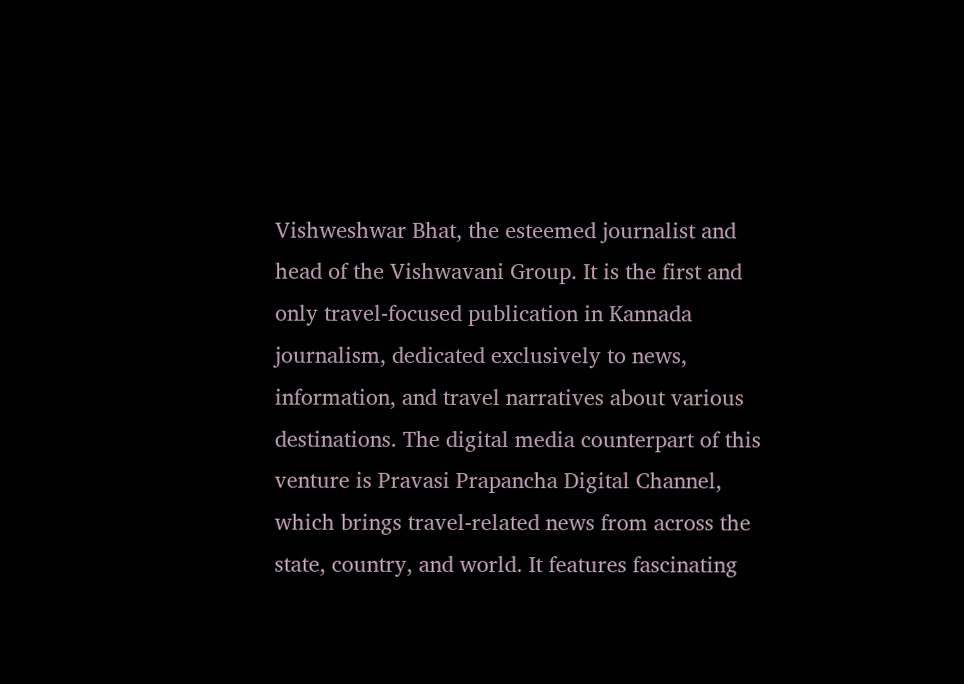Vishweshwar Bhat, the esteemed journalist and head of the Vishwavani Group. It is the first and only travel-focused publication in Kannada journalism, dedicated exclusively to news, information, and travel narratives about various destinations. The digital media counterpart of this venture is Pravasi Prapancha Digital Channel, which brings travel-related news from across the state, country, and world. It features fascinating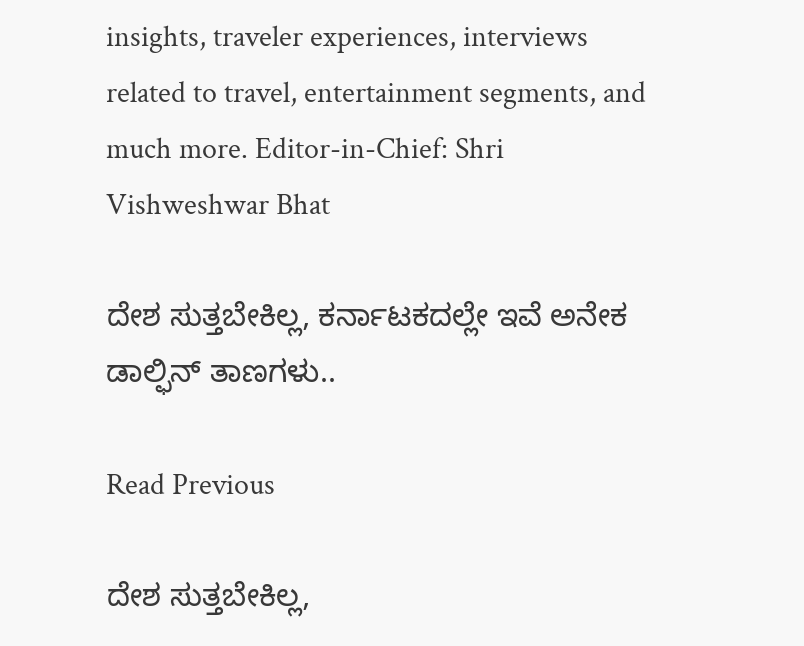insights, traveler experiences, interviews related to travel, entertainment segments, and much more. Editor-in-Chief: Shri Vishweshwar Bhat

ದೇಶ ಸುತ್ತಬೇಕಿಲ್ಲ, ಕರ್ನಾಟಕದಲ್ಲೇ ಇವೆ ಅನೇಕ ಡಾಲ್ಫಿನ್‌ ತಾಣಗಳು..

Read Previous

ದೇಶ ಸುತ್ತಬೇಕಿಲ್ಲ,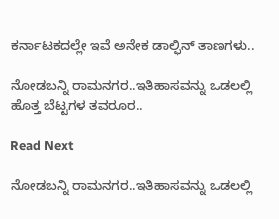ಕರ್ನಾಟಕದಲ್ಲೇ ಇವೆ ಅನೇಕ ಡಾಲ್ಫಿನ್‌ ತಾಣಗಳು..

ನೋಡಬನ್ನಿ ರಾಮನಗರ..ಇತಿಹಾಸವನ್ನು ಒಡಲಲ್ಲಿ  ಹೊತ್ತ ಬೆಟ್ಟಗಳ ತವರೂರ..

Read Next

ನೋಡಬನ್ನಿ ರಾಮನಗರ..ಇತಿಹಾಸವನ್ನು ಒಡಲಲ್ಲಿ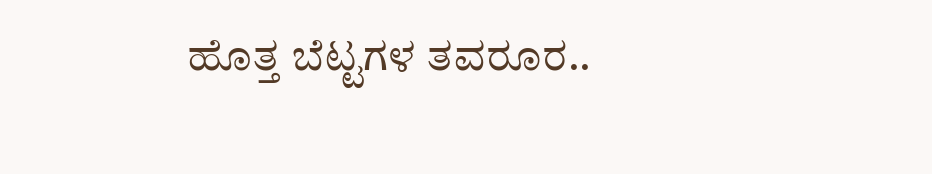ಹೊತ್ತ ಬೆಟ್ಟಗಳ ತವರೂರ..